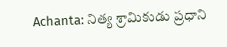Achanta: నిత్య శ్రామికుడు ప్రధాని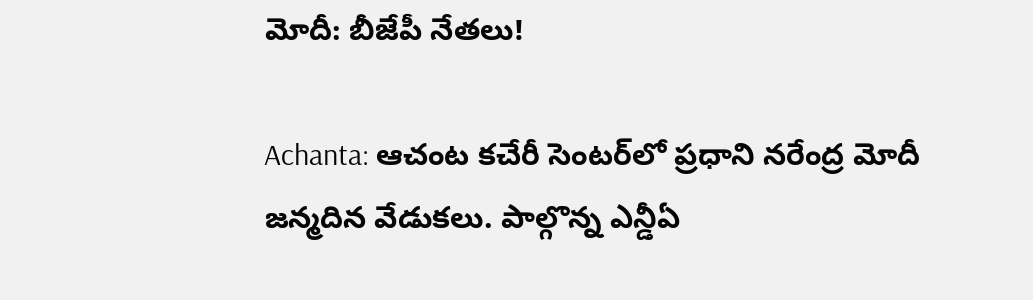మోదీ: బీజేపీ నేతలు!

Achanta: ఆచంట కచేరీ సెంటర్‌లో ప్రధాని నరేంద్ర మోదీ జన్మదిన వేడుకలు. పాల్గొన్న ఎన్డీఏ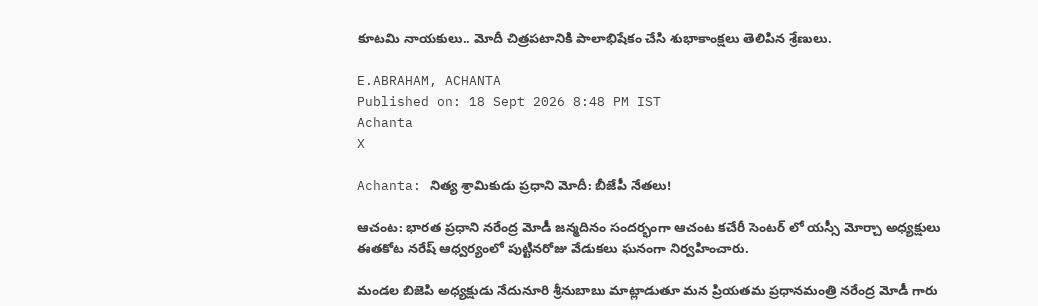కూటమి నాయకులు.. మోదీ చిత్రపటానికి పాలాభిషేకం చేసి శుభాకాంక్షలు తెలిపిన శ్రేణులు.

E.ABRAHAM, ACHANTA
Published on: 18 Sept 2026 8:48 PM IST
Achanta
X

Achanta: నిత్య శ్రామికుడు ప్రధాని మోదీ: బీజేపీ నేతలు!

ఆచంట: భారత ప్రధాని నరేంద్ర మోడీ జన్మదినం సందర్భంగా ఆచంట కచేరీ సెంటర్ లో యస్సీ మోర్చా అధ్యక్షులు ఈతకోట నరేష్ ఆధ్వర్యంలో పుట్టినరోజు వేడుకలు ఘనంగా నిర్వహించారు.

మండల బిజెపి అధ్యక్షుడు నేదునూరి శ్రీనుబాబు మాట్లాడుతూ మన ప్రియతమ ప్రధానమంత్రి నరేంద్ర మోడీ గారు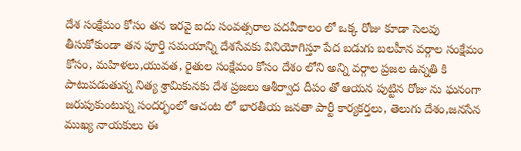దేశ సంక్షేమం కోసం తన ఇరవై ఐదు సంవత్సరాల పదవీకాలం లో ఒక్క రోజు కూడా సెలవు తీసుకోకుండా తన పూర్తి సమయాన్ని దేశసేవకు వినియోగిస్తూ పేద బడుగు బలహీన వర్గాల సంక్షేమం కోసం, మహిళలు,యువత, రైతుల సంక్షేమం కోసం దేశం లోని అన్ని వర్గాల ప్రజల ఉన్నతి కి పాటుపడుతున్న నిత్య శ్రామికునకు దేశ ప్రజలు ఆశీర్వాద దీపం తో ఆయన పుట్టిన రోజు ను ఘనంగా జరుపుకుంటున్న సందర్భంలో ఆచంట లో భారతీయ జనతా పార్టీ కార్యకర్తలు, తెలుగు దేశం,జనసేన ముఖ్య నాయకులు ఈ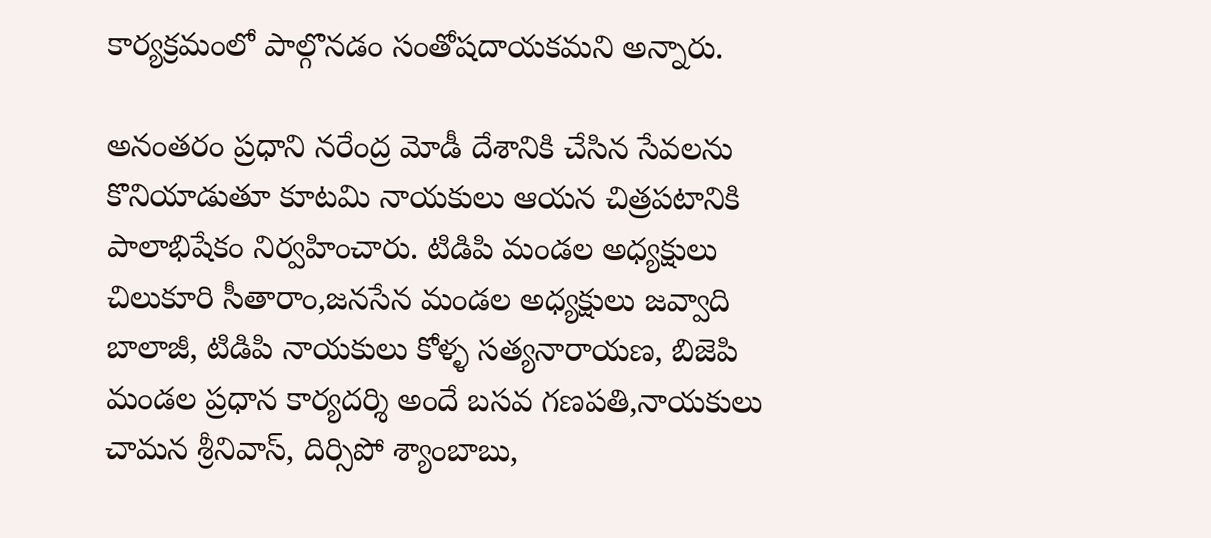కార్యక్రమంలో పాల్గొనడం సంతోషదాయకమని అన్నారు.

అనంతరం ప్రధాని నరేంద్ర మోడీ దేశానికి చేసిన సేవలను కొనియాడుతూ కూటమి నాయకులు ఆయన చిత్రపటానికి పాలాభిషేకం నిర్వహించారు. టిడిపి మండల అధ్యక్షులు చిలుకూరి సీతారాం,జనసేన మండల అధ్యక్షులు జవ్వాది బాలాజీ, టిడిపి నాయకులు కోళ్ళ సత్యనారాయణ, బిజెపి మండల ప్రధాన కార్యదర్శి అందే బసవ గణపతి,నాయకులు చామన శ్రీనివాస్, దిర్సిపో శ్యాంబాబు,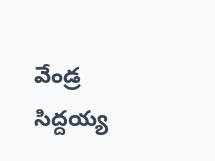వేండ్ర సిద్దయ్య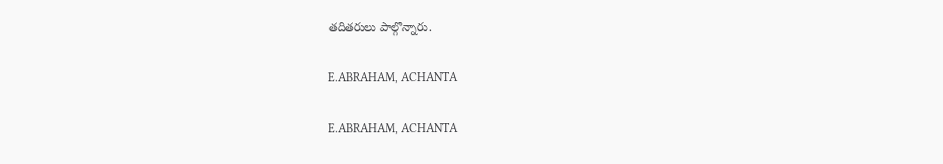తదితరులు పాల్గొన్నారు.

E.ABRAHAM, ACHANTA

E.ABRAHAM, ACHANTA